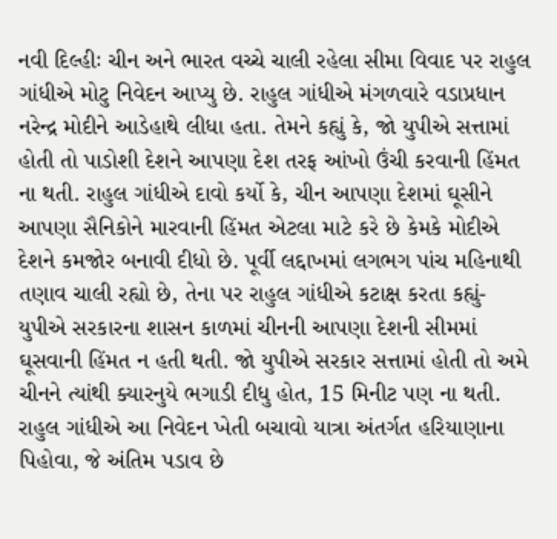નવી દિલ્હીઃ ચીન અને ભારત વચ્ચે ચાલી રહેલા સીમા વિવાદ પર રાહુલ ગાંધીએ મોટુ નિવેદન આપ્યુ છે. રાહુલ ગાંધીએ મંગળવારે વડાપ્રધાન નરેન્દ્ર મોદીને આડેહાથે લીધા હતા. તેમને કહ્યું કે, જો યુપીએ સત્તામાં હોતી તો પાડોશી દેશને આપણા દેશ તરફ આંખો ઉંચી કરવાની હિંમત ના થતી. રાહુલ ગાંધીએ દાવો કર્યો કે, ચીન આપણા દેશમાં ઘૂસીને આપણા સૈનિકોને મારવાની હિંમત એટલા માટે કરે છે કેમકે મોદીએ દેશને કમજોર બનાવી દીધો છે. પૂર્વી લદ્દાખમાં લગભગ પાંચ મહિનાથી તણાવ ચાલી રહ્યો છે, તેના પર રાહુલ ગાંધીએ કટાક્ષ કરતા કહ્યું- યુપીએ સરકારના શાસન કાળમાં ચીનની આપણા દેશની સીમમાં ઘૂસવાની હિંમત ન હતી થતી. જો યુપીએ સરકાર સત્તામાં હોતી તો અમે ચીનને ત્યાંથી ક્યારનુયે ભગાડી દીધુ હોત, 15 મિનીટ પણ ના થતી. રાહુલ ગાંધીએ આ નિવેદન ખેતી બચાવો યાત્રા અંતર્ગત હરિયાણાના પિહોવા, જે અંતિમ પડાવ છે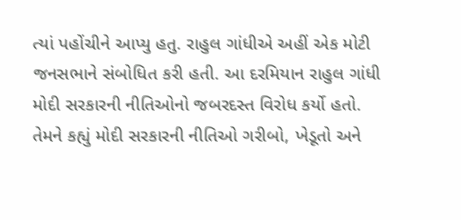ત્યાં પહોંચીને આપ્યુ હતુ. રાહુલ ગાંધીએ અહીં એક મોટી જનસભાને સંબોધિત કરી હતી. આ દરમિયાન રાહુલ ગાંધી મોદી સરકારની નીતિઓનો જબરદસ્ત વિરોધ કર્યો હતો. તેમને કહ્યું મોદી સરકારની નીતિઓ ગરીબો, ખેડૂતો અને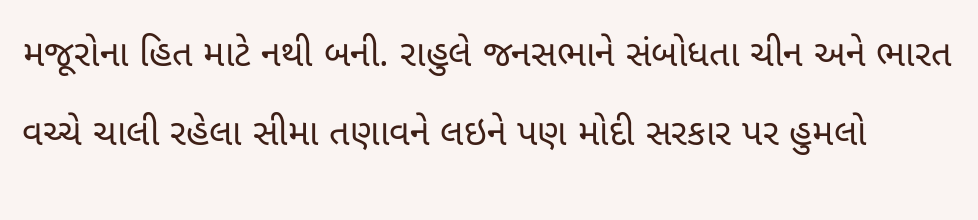મજૂરોના હિત માટે નથી બની. રાહુલે જનસભાને સંબોધતા ચીન અને ભારત વચ્ચે ચાલી રહેલા સીમા તણાવને લઇને પણ મોદી સરકાર પર હુમલો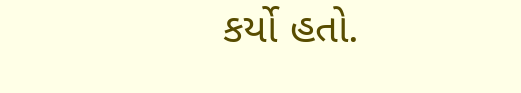કર્યો હતો.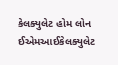કેલક્યુલેટ હોમ લોન ઈએમઆઈકેલક્યુલેટ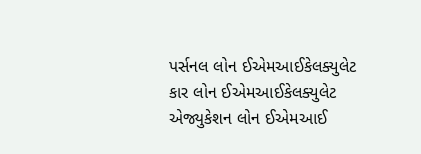પર્સનલ લોન ઈએમઆઈકેલક્યુલેટ કાર લોન ઈએમઆઈકેલક્યુલેટ એજ્યુકેશન લોન ઈએમઆઈ